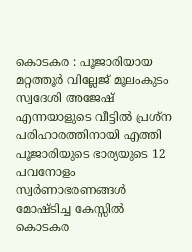കൊടകര : പൂജാരിയായ മറ്റത്തൂർ വില്ലേജ് മൂലംകുടം സ്വദേശി അജേഷ് എന്നയാളുടെ വീട്ടിൽ പ്രശ്ന പരിഹാരത്തിനായി എത്തി പൂജാരിയുടെ ഭാര്യയുടെ 12 പവനോളം സ്വർണാഭരണങ്ങൾ മോഷ്ടിച്ച കേസ്സിൽ കൊടകര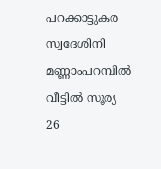പറക്കാട്ടുകര സ്വദേശിനി മണ്ണാംപറമ്പിൽ വീട്ടിൽ സൂര്യ 26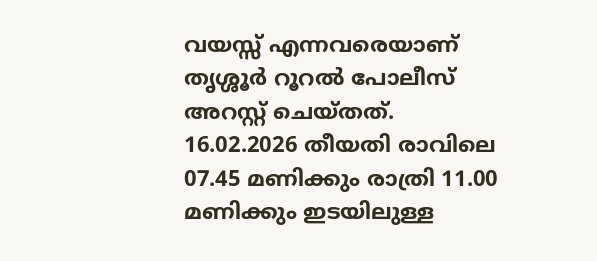വയസ്സ് എന്നവരെയാണ് തൃശ്ശൂർ റൂറൽ പോലീസ് അറസ്റ്റ് ചെയ്തത്.
16.02.2026 തീയതി രാവിലെ 07.45 മണിക്കും രാത്രി 11.00 മണിക്കും ഇടയിലുള്ള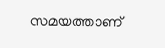സമയത്താണ്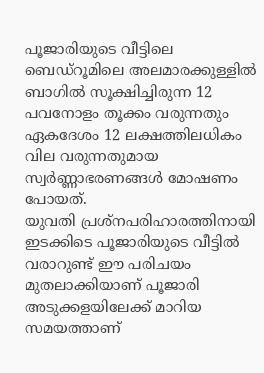പൂജാരിയുടെ വീട്ടിലെ ബെഡ്റൂമിലെ അലമാരക്കുള്ളിൽ ബാഗിൽ സൂക്ഷിച്ചിരുന്ന 12 പവനോളം തൂക്കം വരുന്നതും ഏകദേശം 12 ലക്ഷത്തിലധികം വില വരുന്നതുമായ സ്വർണ്ണാഭരണങ്ങൾ മോഷണം പോയത്.
യുവതി പ്രശ്നപരിഹാരത്തിനായി ഇടക്കിടെ പൂജാരിയുടെ വീട്ടിൽ വരാറുണ്ട് ഈ പരിചയം മുതലാക്കിയാണ് പൂജാരി അടുക്കളയിലേക്ക് മാറിയ സമയത്താണ്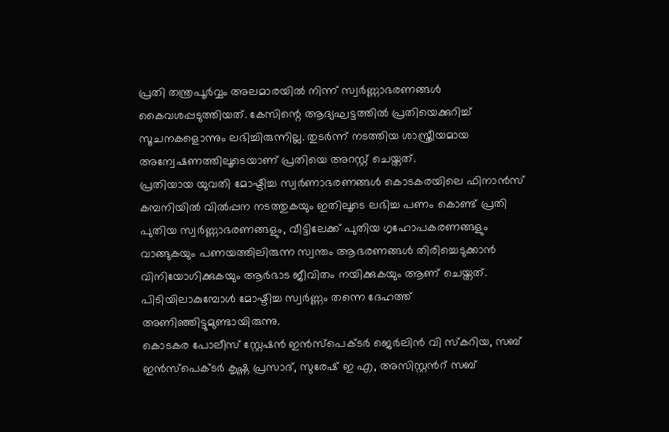പ്രതി തന്ത്രപൂർവ്വം അലമാരയിൽ നിന്ന് സ്വർണ്ണാഭരണങ്ങൾ കൈവശപ്പടുത്തിയത്. കേസിന്റെ ആദ്യഘട്ടത്തിൽ പ്രതിയെക്കുറിച്ച് സൂചനകളൊന്നും ലഭിച്ചിരുന്നില്ല. തുടർന്ന് നടത്തിയ ശാസ്ത്രീയമായ അന്വേഷണത്തിലൂടെയാണ് പ്രതിയെ അറസ്റ്റ് ചെയ്തത്.
പ്രതിയായ യുവതി മോഷ്ടിച്ച സ്വർണാഭരണങ്ങൾ കൊടകരയിലെ ഫിനാൻസ് കമ്പനിയിൽ വിൽപ്പന നടത്തുകയും ഇതിലൂടെ ലഭിച്ച പണം കൊണ്ട് പ്രതി പുതിയ സ്വർണ്ണാഭരണങ്ങളും, വീട്ടിലേക്ക് പുതിയ ഗൃഹോപകരണങ്ങളും വാങ്ങുകയും പണയത്തിലിരുന്ന സ്വന്തം ആഭരണങ്ങൾ തിരിച്ചെടുക്കാൻ വിനിയോഗിക്കുകയും ആർഭാട ജീവിതം നയിക്കുകയും ആണ് ചെയ്തത്. പിടിയിലാകുമ്പോൾ മോഷ്ടിച്ച സ്വർണ്ണം തന്നെ ദേഹത്ത് അണിഞ്ഞിട്ടുമുണ്ടായിരുന്നു.
കൊടകര പോലീസ് സ്റ്റേഷൻ ഇൻസ്പെക്ടർ ജെർലിൻ വി സ്കറിയ, സബ് ഇൻസ്പെക്ടർ കൃഷ്ണ പ്രസാദ്, സുരേഷ് ഇ എ, അസിസ്റ്റൻറ് സബ്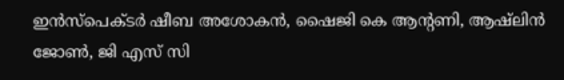ഇൻസ്പെക്ടർ ഷീബ അശോകൻ, ഷൈജി കെ ആന്റണി, ആഷ്ലിൻ ജോൺ, ജി എസ് സി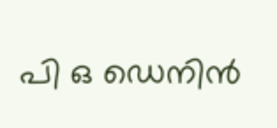പി ഒ ഡെനിൻ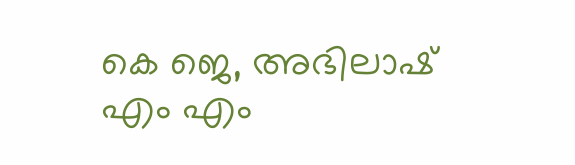കെ ജെ, അഭിലാഷ് എം എം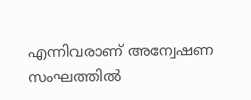എന്നിവരാണ് അന്വേഷണ സംഘത്തിൽ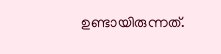ഉണ്ടായിരുന്നത്.